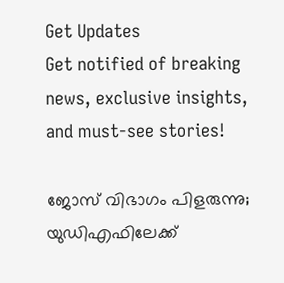Get Updates
Get notified of breaking news, exclusive insights, and must-see stories!

ജോസ് വിഭാഗം പിളരുന്നു; യുഡിഎഫിലേക്ക്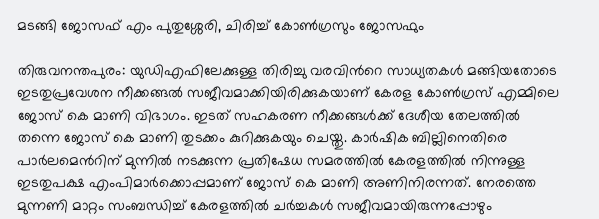മടങ്ങി ജോസഫ് എം പുതുശ്ശേരി, ചിരിച്ച് കോണ്‍ഗ്രസും ജോസഫും

തിരുവനന്തപുരം: യുഡിഎഫിലേക്കുള്ള തിരിച്ചു വരവിന്‍റെ സാധ്യതകള്‍ മങ്ങിയതോടെ ഇടതുപ്രവേശന നീക്കങ്ങല്‍ സജീവമാക്കിയിരിക്കുകയാണ് കേരള കോണ്‍ഗ്രസ് എമ്മിലെ ജോസ് കെ മാണി വിഭാഗം. ഇടത് സഹകരണ നീക്കങ്ങള്‍ക്ക് ദേശീയ തേലത്തില്‍ തന്നെ ജോസ് കെ മാണി തുടക്കം കുറിക്കുകയും ചെയ്തു. കാര്‍ഷിക ബില്ലിനെതിരെ പാര്‍ലമെന്‍റിന് മുന്നില്‍ നടക്കുന്ന പ്രതിഷേധ സമരത്തില്‍ കേരളത്തില്‍ നിന്നുള്ള ഇടതുപക്ഷ എംപിമാര്‍ക്കൊപ്പമാണ് ജോസ് കെ മാണി അണിനിരന്നത്. നേരത്തെ മുന്നണി മാറ്റം സംബന്ധിച്ച് കേരളത്തില്‍ ചര്‍ച്ചകള്‍ സജീവമായിരുന്നപ്പോഴും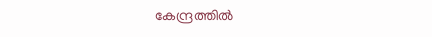കേന്ദ്രത്തില്‍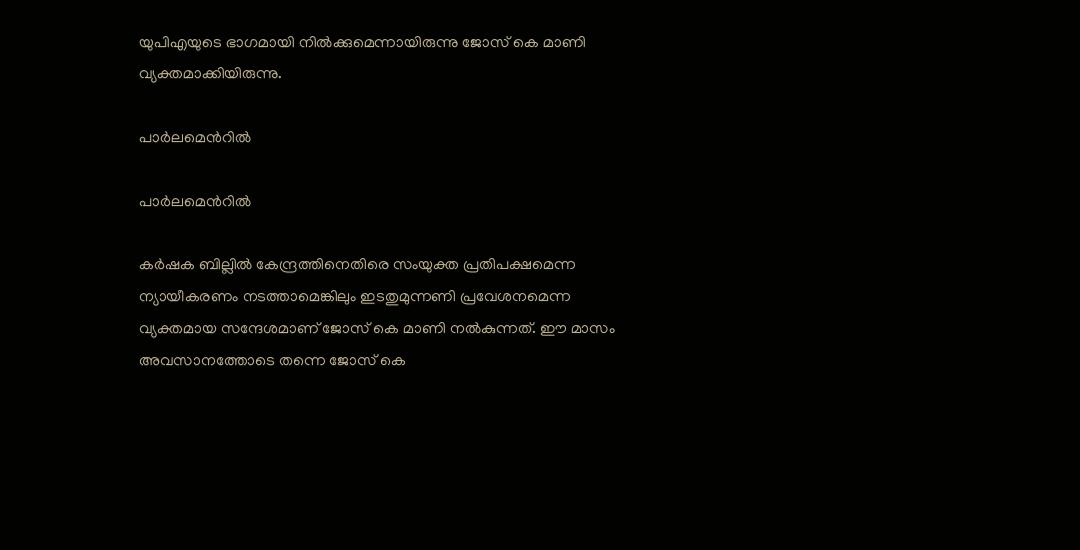യുപിഎയുടെ ഭാഗമായി നില്‍ക്കുമെന്നായിരുന്നു ജോസ് കെ മാണി വ്യക്തമാക്കിയിരുന്നു.

പാര്‍ലമെന്‍റില്‍

പാര്‍ലമെന്‍റില്‍

കര്‍ഷക ബില്ലില്‍ കേന്ദ്രത്തിനെതിരെ സംയുക്ത പ്രതിപക്ഷമെന്ന ന്യായീകരണം നടത്താമെങ്കിലും ഇടതുമുന്നണി പ്രവേശനമെന്ന വ്യക്തമായ സന്ദേശമാണ് ജോസ് കെ മാണി നല്‍കുന്നത്. ഈ മാസം അവസാനത്തോടെ തന്നെ ജോസ് കെ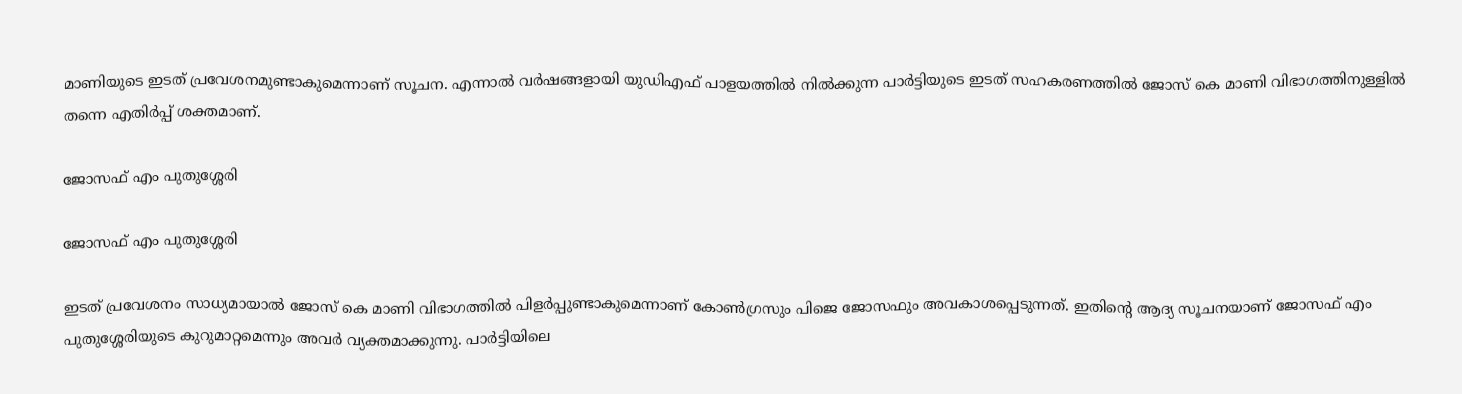മാണിയുടെ ഇടത് പ്രവേശനമുണ്ടാകുമെന്നാണ് സൂചന. എന്നാല്‍ വര്‍ഷങ്ങളായി യുഡിഎഫ് പാളയത്തില്‍ നില്‍ക്കുന്ന പാര്‍ട്ടിയുടെ ഇടത് സഹകരണത്തില്‍ ജോസ് കെ മാണി വിഭാഗത്തിനുള്ളില്‍ തന്നെ എതിര്‍പ്പ് ശക്തമാണ്.

ജോസഫ് എം പുതുശ്ശേരി

ജോസഫ് എം പുതുശ്ശേരി

ഇടത് പ്രവേശനം സാധ്യമായാല്‍ ജോസ് കെ മാണി വിഭാഗത്തില്‍ പിളര്‍പ്പുണ്ടാകുമെന്നാണ് കോണ്‍ഗ്രസും പിജെ ജോസഫും അവകാശപ്പെടുന്നത്. ഇതിന്‍റെ ആദ്യ സൂചനയാണ് ജോസഫ് എം പുതുശ്ശേരിയുടെ കുറുമാറ്റമെന്നും അവര്‍ വ്യക്തമാക്കുന്നു. പാര്‍ട്ടിയിലെ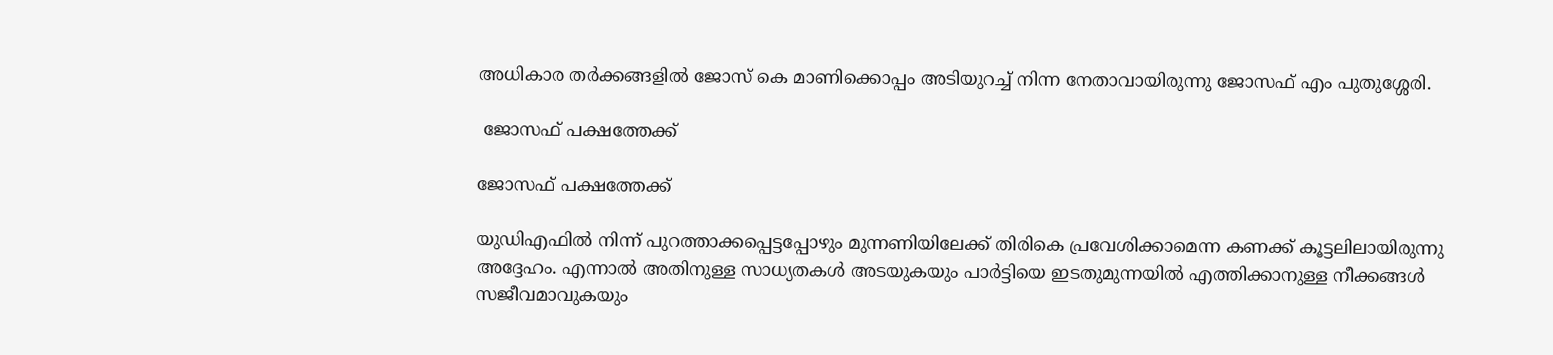അധികാര തര്‍ക്കങ്ങളില്‍ ജോസ് കെ മാണിക്കൊപ്പം അടിയുറച്ച് നിന്ന നേതാവായിരുന്നു ജോസഫ് എം പുതുശ്ശേരി.

 ജോസഫ് പക്ഷത്തേക്ക്

ജോസഫ് പക്ഷത്തേക്ക്

യുഡിഎഫില്‍ നിന്ന് പുറത്താക്കപ്പെട്ടപ്പോഴും മുന്നണിയിലേക്ക് തിരികെ പ്രവേശിക്കാമെന്ന കണക്ക് കൂട്ടലിലായിരുന്നു അദ്ദേഹം. എന്നാല്‍ അതിനുള്ള സാധ്യതകള്‍ അടയുകയും പാര്‍ട്ടിയെ ഇടതുമുന്നയില്‍ എത്തിക്കാനുള്ള നീക്കങ്ങള്‍ സജീവമാവുകയും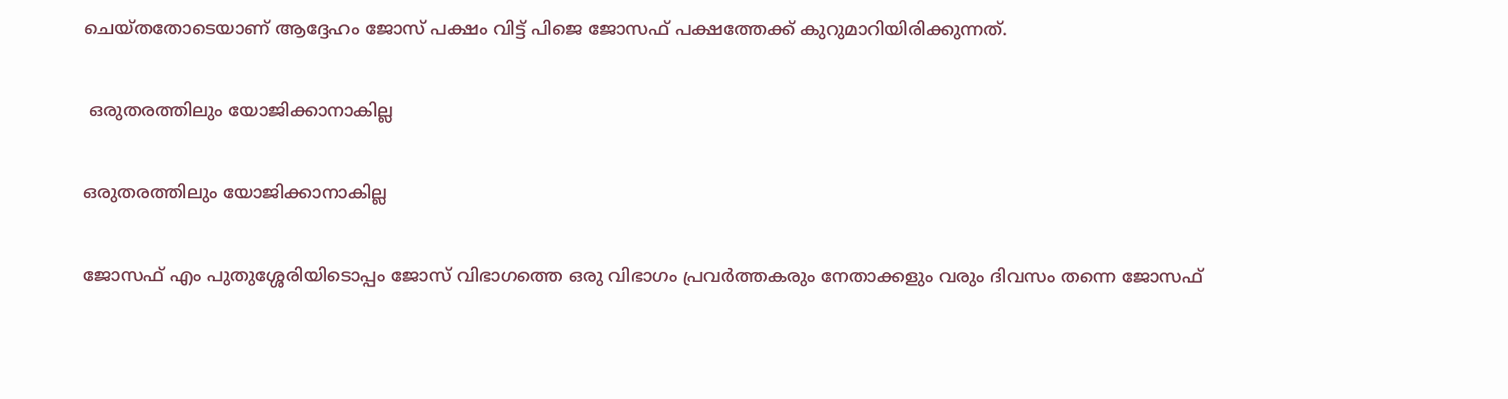ചെയ്തതോടെയാണ് ആദ്ദേഹം ജോസ് പക്ഷം വിട്ട് പിജെ ജോസഫ് പക്ഷത്തേക്ക് കുറുമാറിയിരിക്കുന്നത്.

 ഒരുതരത്തിലും യോജിക്കാനാകില്ല

ഒരുതരത്തിലും യോജിക്കാനാകില്ല

ജോസഫ് എം പുതുശ്ശേരിയിടൊപ്പം ജോസ് വിഭാഗത്തെ ഒരു വിഭാഗം പ്രവര്‍ത്തകരും നേതാക്കളും വരും ദിവസം തന്നെ ജോസഫ്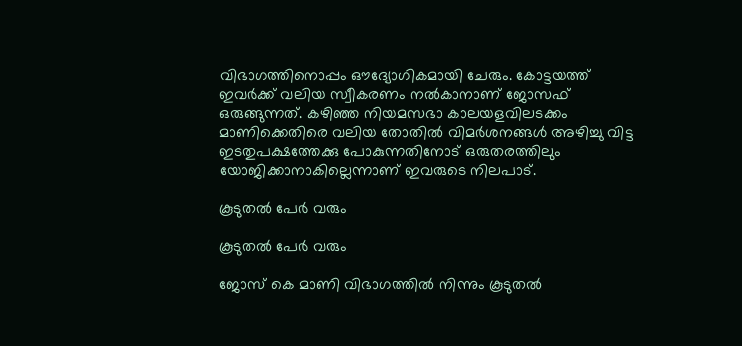വിഭാഗത്തിനൊപ്പം ഔദ്യോഗികമായി ചേരും. കോട്ടയത്ത് ഇവര്‍ക്ക് വലിയ സ്വീകരണം നല്‍കാനാണ് ജോസഫ് ഒരുങ്ങുന്നത്. കഴിഞ്ഞ നിയമസഭാ കാലയളവിലടക്കം മാണിക്കെതിരെ വലിയ തോതില്‍ വിമര്‍ശനങ്ങള്‍ അഴിച്ചു വിട്ട ഇടതുപക്ഷത്തേക്കു പോകുന്നതിനോട് ഒരുതരത്തിലും യോജിക്കാനാകില്ലെന്നാണ് ഇവരുടെ നിലപാട്.

കൂടുതല്‍ പേര്‍ വരും

കൂടുതല്‍ പേര്‍ വരും

ജോസ് കെ മാണി വിഭാഗത്തില്‍ നിന്നും കൂടുതല്‍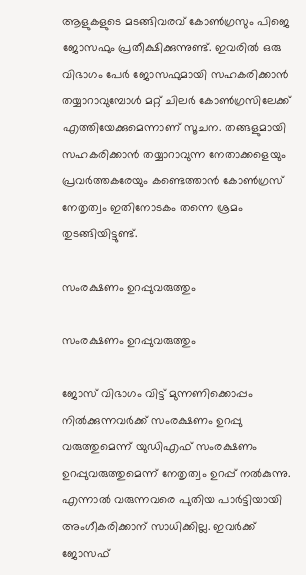ആളുകളുടെ മടങ്ങിവരവ് കോണ്‍ഗ്രസും പിജെ ജോസഫും പ്രതീക്ഷിക്കുന്നുണ്ട്. ഇവരില്‍ ഒരു വിഭാഗം പേര്‍ ജോസഫുമായി സഹകരിക്കാന്‍ തയ്യാറാവുമ്പോള്‍ മറ്റ് ചിലര്‍ കോണ്‍ഗ്രസിലേക്ക് എത്തിയേക്കുമെന്നാണ് സൂചന. തങ്ങളുമായി സഹകരിക്കാന്‍ തയ്യാറാവുന്ന നേതാക്കളെയും പ്രവര്‍ത്തകരേയും കണ്ടെത്താന്‍ കോണ്‍ഗ്രസ് നേതൃത്വം ഇതിനോടകം തന്നെ ശ്രമം തുടങ്ങിയിട്ടുണ്ട്.

സംരക്ഷണം ഉറപ്പുവരുത്തും

സംരക്ഷണം ഉറപ്പുവരുത്തും

ജോസ് വിഭാഗം വിട്ട് മുന്നണിക്കൊപ്പം നില്‍ക്കുന്നവര്‍ക്ക് സംരക്ഷണം ഉറപ്പു വരുത്തുമെന്ന് യുഡിഎഫ് സംരക്ഷണം ഉറപ്പുവരുത്തുമെന്ന് നേതൃത്വം ഉറപ്പ് നല്‍കുന്നു. എന്നാല്‍ വരുന്നവരെ പുതിയ പാര്‍ട്ടിയായി അംഗീകരിക്കാന‍് സാധിക്കില്ല. ഇവര്‍ക്ക് ജോസഫ്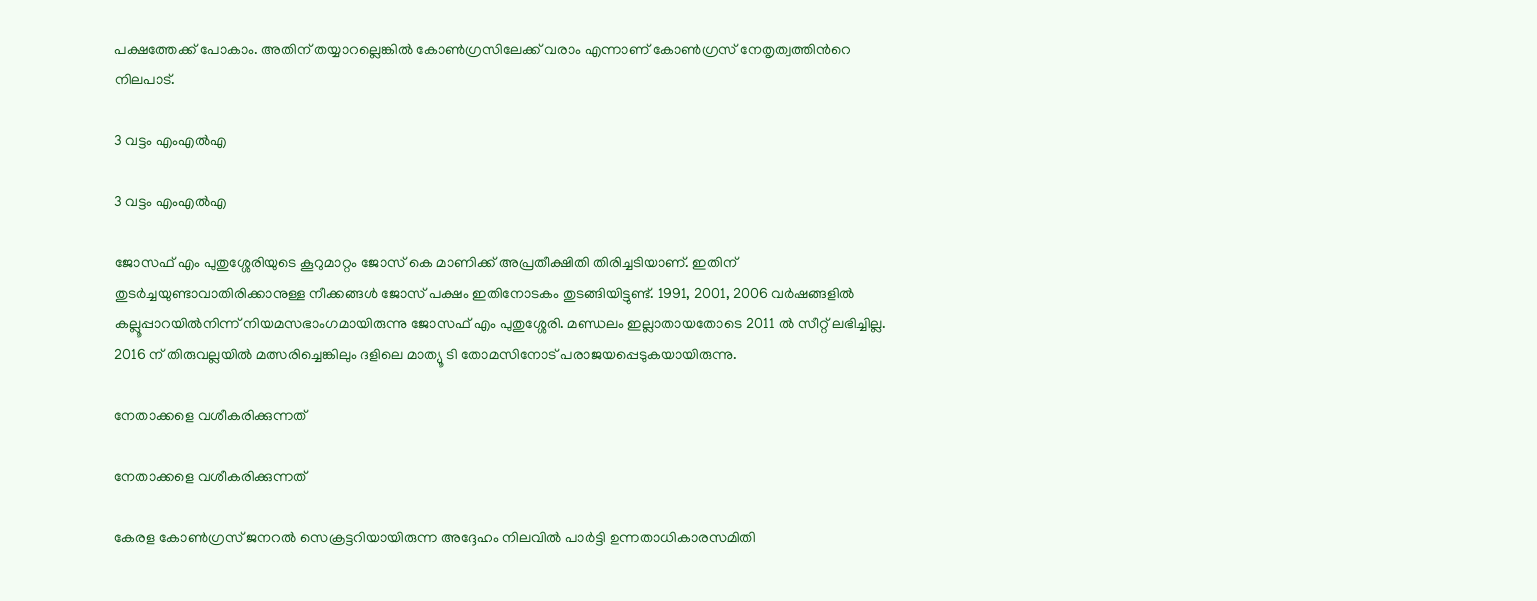പക്ഷത്തേക്ക് പോകാം. അതിന് തയ്യാറല്ലെങ്കില്‍ കോണ്‍ഗ്രസിലേക്ക് വരാം എന്നാണ് കോണ്‍ഗ്രസ് നേതൃത്വത്തിന്‍റെ നിലപാട്.

3 വട്ടം എംഎല്‍എ

3 വട്ടം എംഎല്‍എ

ജോസഫ് എം പുതുശ്ശേരിയുടെ കൂറുമാറ്റം ജോസ് കെ മാണിക്ക് അപ്രതീക്ഷിതി തിരിച്ചടിയാണ്. ഇതിന് തുടര്‍ച്ചയുണ്ടാവാതിരിക്കാനുള്ള നീക്കങ്ങള്‍ ജോസ് പക്ഷം ഇതിനോടകം തുടങ്ങിയിട്ടുണ്ട്. 1991, 2001, 2006 വർഷങ്ങളിൽ കല്ലൂപ്പാറയിൽനിന്ന് നിയമസഭാംഗമായിരുന്നു ജോസഫ് എം പുതുശ്ശേരി. മണ്ഡലം ഇല്ലാതായതോടെ 2011 ല്‍ സീറ്റ് ലഭിച്ചില്ല. 2016 ന് തിരുവല്ലയില്‍ മത്സരിച്ചെങ്കിലും ദളിലെ മാത്യൂ ടി തോമസിനോട് പരാജയപ്പെടുകയായിരുന്നു.

നേതാക്കളെ വശീകരിക്കുന്നത്

നേതാക്കളെ വശീകരിക്കുന്നത്

കേരള കോൺഗ്രസ് ജനറൽ സെക്രട്ടറിയായിരുന്ന അദ്ദേഹം നിലവിൽ പാർട്ടി ഉന്നതാധികാരസമിതി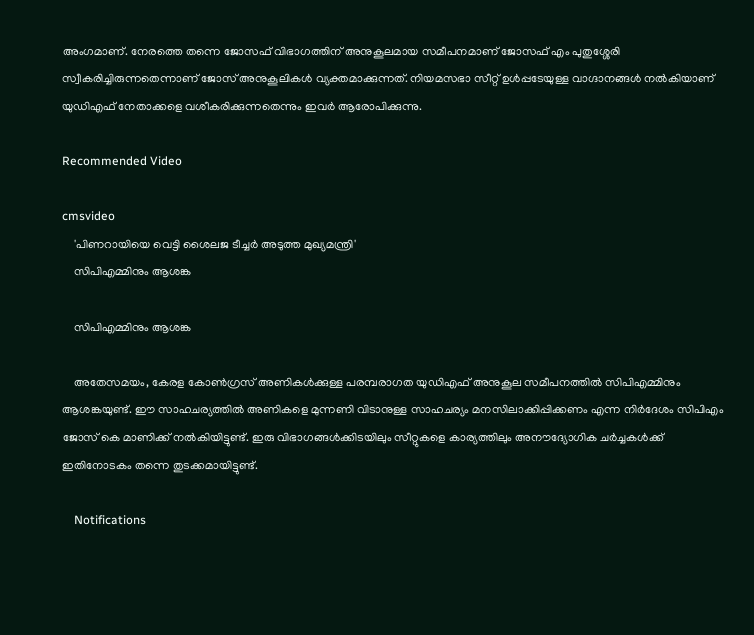അംഗമാണ്. നേരത്തെ തന്നെ ജോസഫ് വിഭാഗത്തിന് അനുകൂലമായ സമീപനമാണ് ജോസഫ് എം പുതുശ്ശേരി സ്വീകരിച്ചിരുന്നതെന്നാണ് ജോസ് അനുകൂലികള്‍ വ്യക്തമാക്കുന്നത്. നിയമസഭാ സീറ്റ് ഉള്‍പ്പടേയുള്ള വാഗ്ദാനങ്ങള്‍ നല്‍കിയാണ് യുഡിഎഫ് നേതാക്കളെ വശീകരിക്കുന്നതെന്നും ഇവര്‍ ആരോപിക്കുന്നു.

Recommended Video

cmsvideo
    'പിണറായിയെ വെട്ടി ശൈലജ ടീച്ചര്‍ അടുത്ത മുഖ്യമന്ത്രി'
    സിപിഎമ്മിനും ആശങ്ക

    സിപിഎമ്മിനും ആശങ്ക

    അതേസമയം, കേരള കോണ്‍ഗ്രസ് അണികള്‍ക്കുള്ള പരമ്പരാഗത യുഡിഎഫ് അനുകൂല സമീപനത്തില്‍ സിപിഎമ്മിനും ആശങ്കയുണ്ട്. ഈ സാഹചര്യത്തില്‍ അണികളെ മുന്നണി വിടാനുള്ള സാഹചര്യം മനസിലാക്കിപ്പിക്കണം എന്ന നിര്‍ദേശം സിപിഎം ജോസ് കെ മാണിക്ക് നല്‍കിയിട്ടുണ്ട്. ഇരു വിഭാഗങ്ങള്‍ക്കിടയിലും സീറ്റുകളെ കാര്യത്തിലും അനൗദ്യോഗിക ചര്‍ച്ചകള്‍ക്ക് ഇതിനോടകം തന്നെ തുടക്കമായിട്ടുണ്ട്.

    Notifications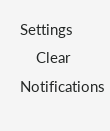Settings
    Clear Notifications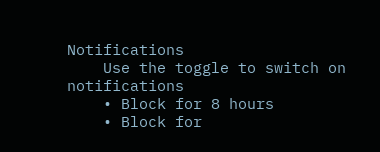Notifications
    Use the toggle to switch on notifications
    • Block for 8 hours
    • Block for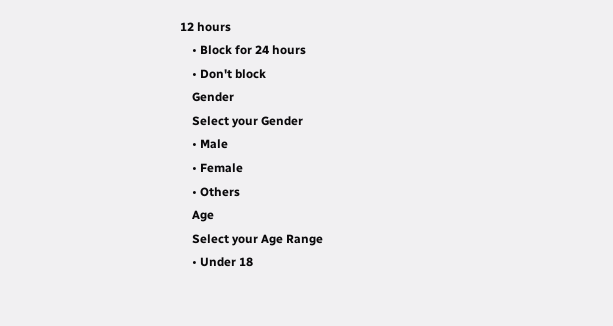12 hours
    • Block for 24 hours
    • Don't block
    Gender
    Select your Gender
    • Male
    • Female
    • Others
    Age
    Select your Age Range
    • Under 18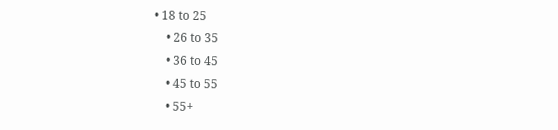• 18 to 25
    • 26 to 35
    • 36 to 45
    • 45 to 55
    • 55+